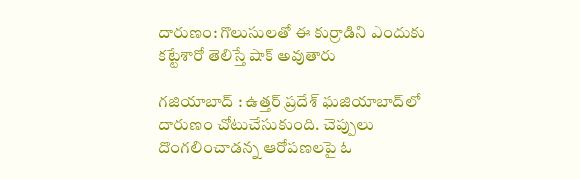దారుణం: గొలుసులతో ఈ కుర్రాడిని ఎందుకు కట్టేశారో తెలిస్తే షాక్ అవుతారు

గజియాబాద్ : ఉత్తర్ ప్రదేశ్ ఘజియాబాద్‌లో దారుణం చోటుచేసుకుంది. చెప్పులు దొంగలించాడన్న ఆరోపణలపై ఓ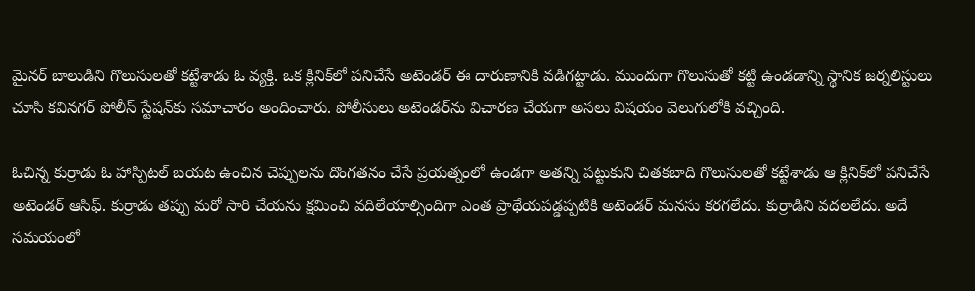మైనర్ బాలుడిని గొలుసులతో కట్టేశాడు ఓ వ్యక్తి. ఒక క్లినిక్‌లో పనిచేసే అటెండర్ ఈ దారుణానికి వడిగట్టాడు. ముందుగా గొలుసుతో కట్టి ఉండడాన్ని స్థానిక జర్నలిస్టులు చూసి కవినగర్ పోలీస్ స్టేషన్‌కు సమాచారం అందించారు. పోలీసులు అటెండర్‌ను విచారణ చేయగా అసలు విషయం వెలుగులోకి వచ్చింది.

ఓచిన్న కుర్రాడు ఓ హాస్పిటల్ బయట ఉంచిన చెప్పులను దొంగతనం చేసే ప్రయత్నంలో ఉండగా అతన్ని పట్టుకుని చితకబాది గొలుసులతో కట్టేశాడు ఆ క్లినిక్‌లో పనిచేసే అటెండర్ ఆసిఫ్. కుర్రాడు తప్పు మరో సారి చేయను క్షమించి వదిలేయాల్సిందిగా ఎంత ప్రాథేయపడ్డప్పటికి అటెండర్ మనసు కరగలేదు. కుర్రాడిని వదలలేదు. అదే సమయంలో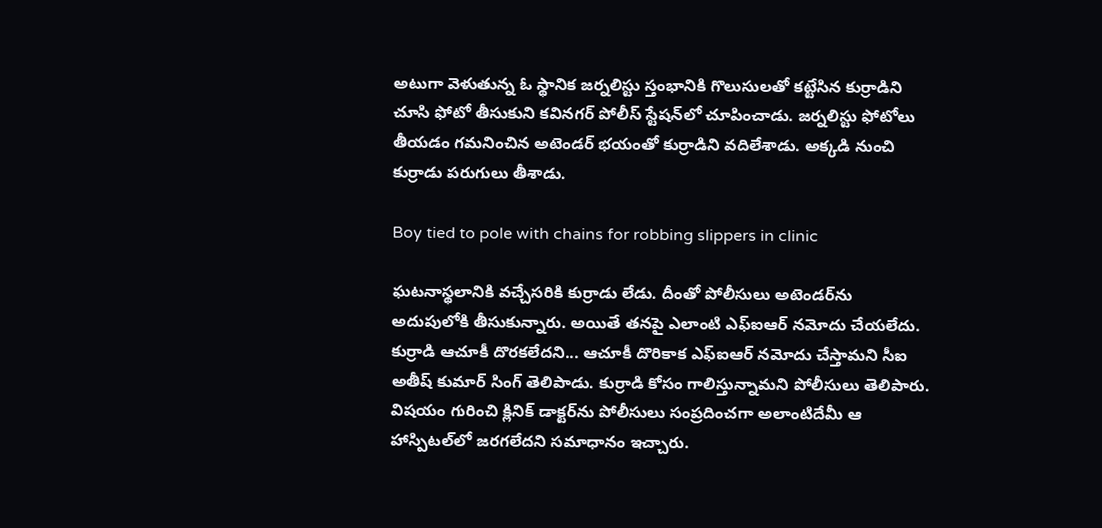అటుగా వెళుతున్న ఓ స్థానిక జర్నలిస్టు స్తంభానికి గొలుసులతో కట్టేసిన కుర్రాడిని చూసి ఫోటో తీసుకుని కవినగర్ పోలీస్ స్టేషన్‌లో చూపించాడు. జర్నలిస్టు ఫోటోలు తీయడం గమనించిన అటెండర్ భయంతో కుర్రాడిని వదిలేశాడు. అక్కడి నుంచి కుర్రాడు పరుగులు తీశాడు.

Boy tied to pole with chains for robbing slippers in clinic

ఘటనాస్థలానికి వచ్చేసరికి కుర్రాడు లేడు. దీంతో పోలీసులు అటెండర్‌ను అదుపులోకి తీసుకున్నారు. అయితే తనపై ఎలాంటి ఎఫ్ఐఆర్ నమోదు చేయలేదు. కుర్రాడి ఆచూకీ దొరకలేదని... ఆచూకీ దొరికాక ఎఫ్ఐఆర్ నమోదు చేస్తామని సీఐ అతీష్ కుమార్ సింగ్ తెలిపాడు. కుర్రాడి కోసం గాలిస్తున్నామని పోలీసులు తెలిపారు. విషయం గురించి క్లినిక్ డాక్టర్‌ను పోలీసులు సంప్రదించగా అలాంటిదేమీ ఆ హాస్పిటల్‌లో జరగలేదని సమాధానం ఇచ్చారు.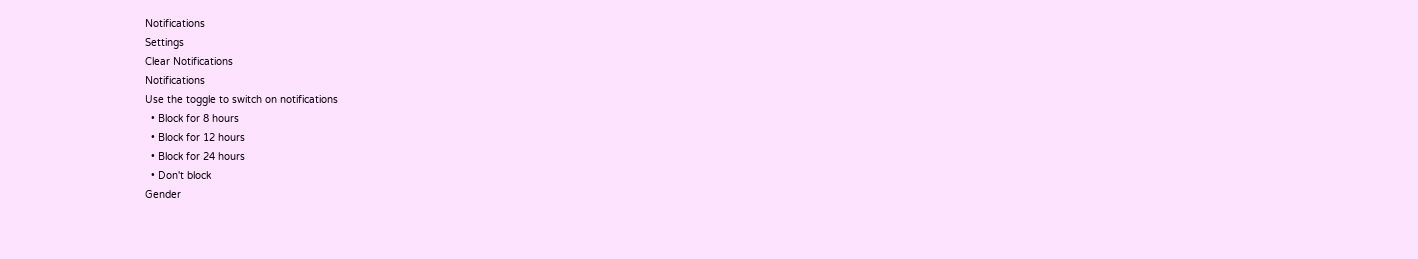Notifications
Settings
Clear Notifications
Notifications
Use the toggle to switch on notifications
  • Block for 8 hours
  • Block for 12 hours
  • Block for 24 hours
  • Don't block
Gender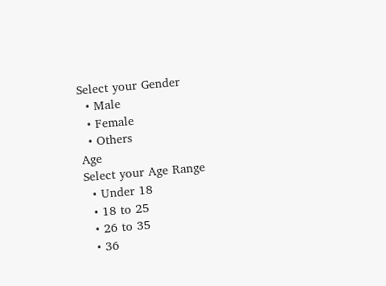Select your Gender
  • Male
  • Female
  • Others
Age
Select your Age Range
  • Under 18
  • 18 to 25
  • 26 to 35
  • 36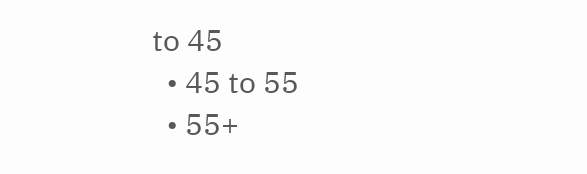to 45
  • 45 to 55
  • 55+